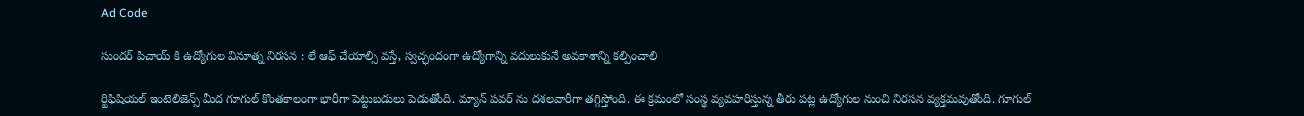Ad Code

సుందర్ పిచాయ్ కి ఉద్యోగుల వినూత్న నిరసన : లే ఆఫ్ చేయాల్సి వస్తే, స్వచ్ఛందంగా ఉద్యోగాన్ని వదులుకునే అవకాశాన్ని కల్పించాలి

ర్టిఫిషియల్ ఇంటెలిజెన్స్ మీద గూగుల్ కొంతకాలంగా భారీగా పెట్టుబడులు పెడుతోంది. మ్యాన్ పవర్ ను దశలవారీగా తగ్గిస్తోంది. ఈ క్రమంలో సంస్థ వ్యవహరిస్తున్న తీరు పట్ల ఉద్యోగుల నుంచి నిరసన వ్యక్తమవుతోంది. గూగుల్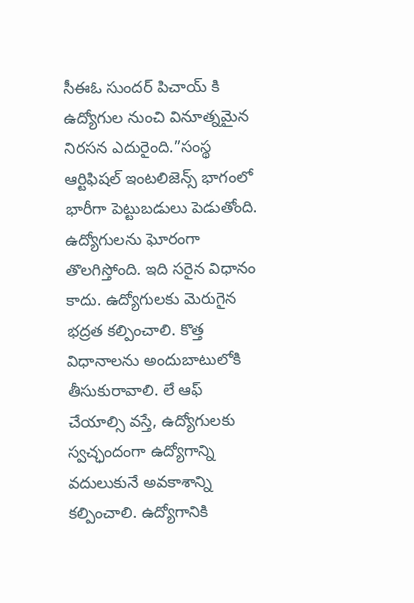సీఈఓ సుందర్ పిచాయ్ కి ఉద్యోగుల నుంచి వినూత్నమైన నిరసన ఎదురైంది.”సంస్థ ఆర్టిఫిషల్ ఇంటలిజెన్స్ భాగంలో భారీగా పెట్టుబడులు పెడుతోంది. ఉద్యోగులను ఘోరంగా తొలగిస్తోంది. ఇది సరైన విధానం కాదు. ఉద్యోగులకు మెరుగైన భద్రత కల్పించాలి. కొత్త విధానాలను అందుబాటులోకి తీసుకురావాలి. లే ఆఫ్ చేయాల్సి వస్తే, ఉద్యోగులకు స్వచ్ఛందంగా ఉద్యోగాన్ని వదులుకునే అవకాశాన్ని కల్పించాలి. ఉద్యోగానికి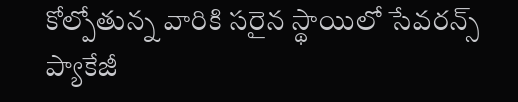కోల్పోతున్న వారికి సరైన స్థాయిలో సేవరన్స్ ప్యాకేజీ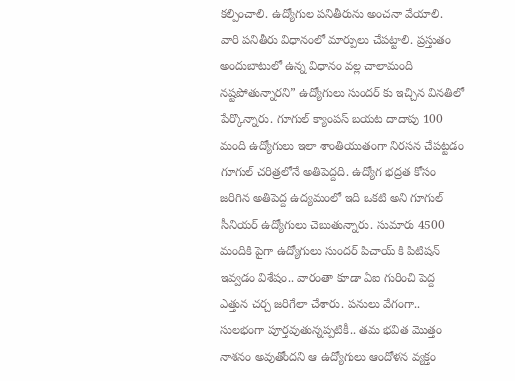కల్పించాలి. ఉద్యోగుల పనితీరును అంచనా వేయాలి. వారి పనితీరు విధానంలో మార్పులు చేపట్టాలి. ప్రస్తుతం అందుబాటులో ఉన్న విధానం వల్ల చాలామంది నష్టపోతున్నారని” ఉద్యోగులు సుందర్ కు ఇచ్చిన వినతిలో పేర్కొన్నారు. గూగుల్ క్యాంపస్ బయట దాదాపు 100 మంది ఉద్యోగులు ఇలా శాంతియుతంగా నిరసన చేపట్టడం గూగుల్ చరిత్రలోనే అతిపెద్దది. ఉద్యోగ భద్రత కోసం జరిగిన అతిపెద్ద ఉద్యమంలో ఇది ఒకటి అని గూగుల్ సీనియర్ ఉద్యోగులు చెబుతున్నారు. సుమారు 4500 మందికి పైగా ఉద్యోగులు సుందర్ పిచాయ్ కి పిటిషన్ ఇవ్వడం విశేషం.. వారంతా కూడా ఏఐ గురించి పెద్ద ఎత్తున చర్చ జరిగేలా చేశారు. పనులు వేగంగా.. సులభంగా పూర్తవుతున్నప్పటికీ.. తమ భవిత మొత్తం నాశనం అవుతోందని ఆ ఉద్యోగులు ఆందోళన వ్యక్తం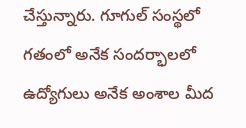చేస్తున్నారు. గూగుల్ సంస్థలో గతంలో అనేక సందర్భాలలో ఉద్యోగులు అనేక అంశాల మీద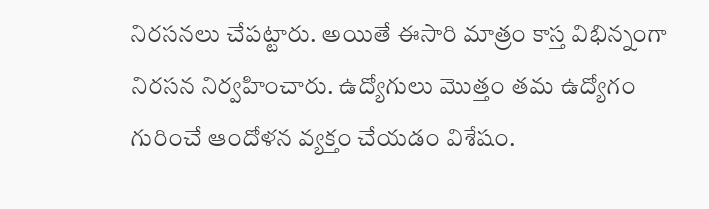నిరసనలు చేపట్టారు. అయితే ఈసారి మాత్రం కాస్త విభిన్నంగా నిరసన నిర్వహించారు. ఉద్యోగులు మొత్తం తమ ఉద్యోగం గురించే ఆందోళన వ్యక్తం చేయడం విశేషం.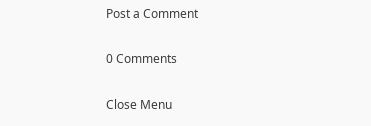Post a Comment

0 Comments

Close Menu